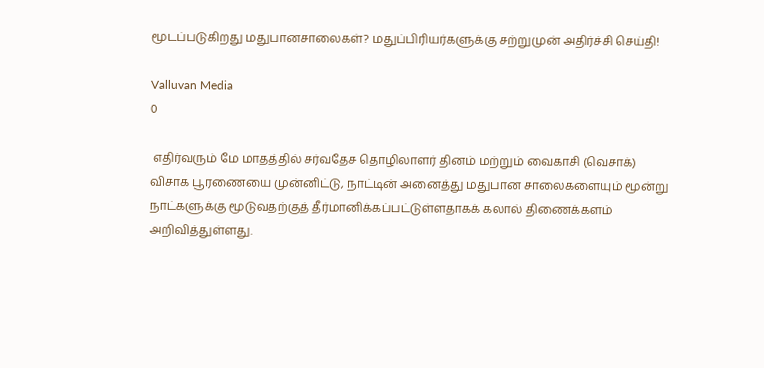மூடப்படுகிறது மதுபானசாலைகள்? மதுப்பிரியர்களுக்கு சற்றுமுன் அதிர்ச்சி செய்தி!

Valluvan Media
0

 எதிர்வரும் மே மாதத்தில் சர்வதேச தொழிலாளர் தினம் மற்றும் வைகாசி (வெசாக்) விசாக பூரணையை முன்னிட்டு, நாட்டின் அனைத்து மதுபான சாலைகளையும் மூன்று நாட்களுக்கு மூடுவதற்குத் தீர்மானிக்கப்பட்டுள்ளதாகக் கலால் திணைக்களம் அறிவித்துள்ளது.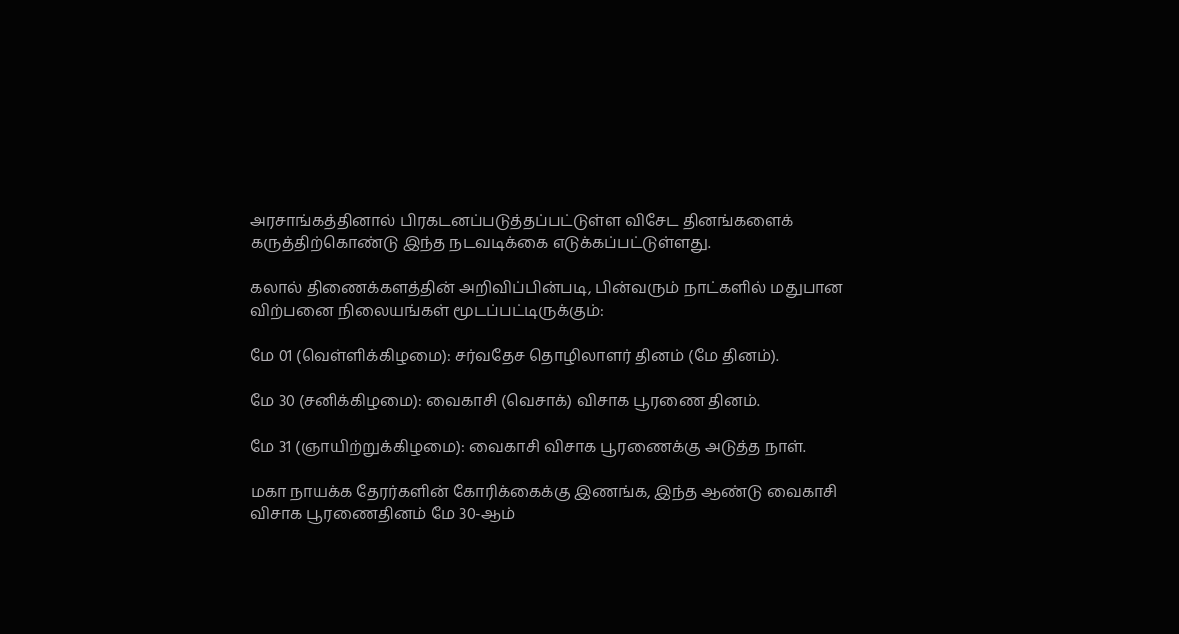அரசாங்கத்தினால் பிரகடனப்படுத்தப்பட்டுள்ள விசேட தினங்களைக் கருத்திற்கொண்டு இந்த நடவடிக்கை எடுக்கப்பட்டுள்ளது.

கலால் திணைக்களத்தின் அறிவிப்பின்படி, பின்வரும் நாட்களில் மதுபான விற்பனை நிலையங்கள் மூடப்பட்டிருக்கும்:

மே 01 (வெள்ளிக்கிழமை): சர்வதேச தொழிலாளர் தினம் (மே தினம்).

மே 30 (சனிக்கிழமை): வைகாசி (வெசாக்) விசாக பூரணை தினம்.

மே 31 (ஞாயிற்றுக்கிழமை): வைகாசி விசாக பூரணைக்கு அடுத்த நாள்.

மகா நாயக்க தேரர்களின் கோரிக்கைக்கு இணங்க, இந்த ஆண்டு வைகாசி விசாக பூரணைதினம் மே 30-ஆம்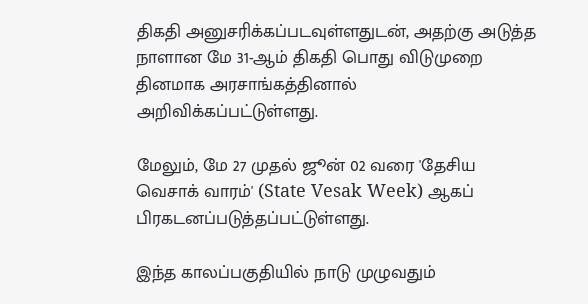திகதி அனுசரிக்கப்படவுள்ளதுடன், அதற்கு அடுத்த நாளான மே 31-ஆம் திகதி பொது விடுமுறை தினமாக அரசாங்கத்தினால் அறிவிக்கப்பட்டுள்ளது.

மேலும், மே 27 முதல் ஜூன் 02 வரை 'தேசிய வெசாக் வாரம்' (State Vesak Week) ஆகப் பிரகடனப்படுத்தப்பட்டுள்ளது.

இந்த காலப்பகுதியில் நாடு முழுவதும்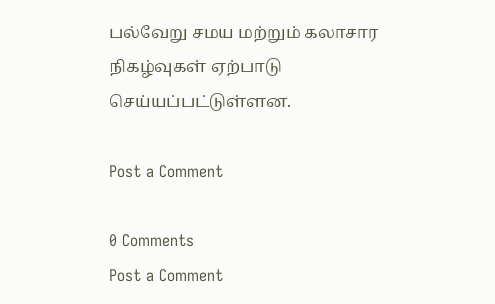பல்வேறு சமய மற்றும் கலாசார நிகழ்வுகள் ஏற்பாடு செய்யப்பட்டுள்ளன.

Post a Comment

0 Comments
Post a Comment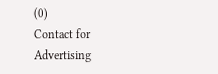(0)
Contact for Advertising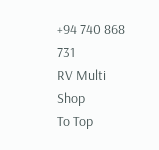+94 740 868 731
RV Multi Shop
To Top